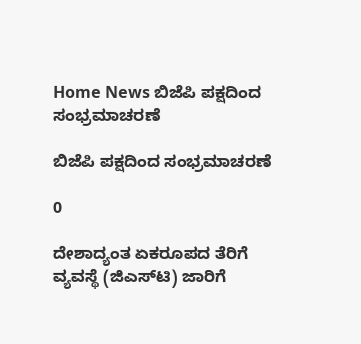Home News ಬಿಜೆಪಿ ಪಕ್ಷದಿಂದ ಸಂಭ್ರಮಾಚರಣೆ

ಬಿಜೆಪಿ ಪಕ್ಷದಿಂದ ಸಂಭ್ರಮಾಚರಣೆ

0

ದೇಶಾದ್ಯಂತ ಏಕರೂಪದ ತೆರಿಗೆ ವ್ಯವಸ್ಥೆ (ಜಿಎಸ್‌ಟಿ) ಜಾರಿಗೆ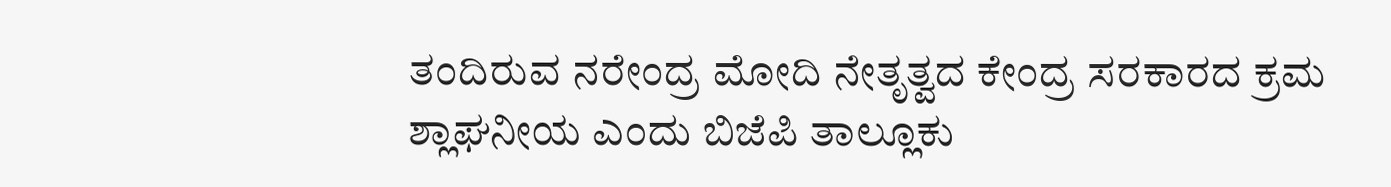ತಂದಿರುವ ನರೇಂದ್ರ ಮೋದಿ ನೇತೃತ್ವದ ಕೇಂದ್ರ ಸರಕಾರದ ಕ್ರಮ ಶ್ಲಾಘನೀಯ ಎಂದು ಬಿಜೆಪಿ ತಾಲ್ಲೂಕು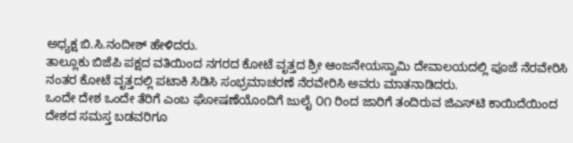ಅಧ್ಯಕ್ಷ ಬಿ.ಸಿ.ನಂದೀಶ್ ಹೇಳಿದರು.
ತಾಲ್ಲೂಕು ಬಿಜೆಪಿ ಪಕ್ಷದ ವತಿಯಿಂದ ನಗರದ ಕೋಟೆ ವೃತ್ತದ ಶ್ರೀ ಆಂಜನೇಯಸ್ವಾಮಿ ದೇವಾಲಯದಲ್ಲಿ ಪೂಜೆ ನೆರವೇರಿಸಿ ನಂತರ ಕೋಟೆ ವೃತ್ತದಲ್ಲಿ ಪಟಾಕಿ ಸಿಡಿಸಿ ಸಂಭ್ರಮಾಚರಣೆ ನೆರವೇರಿಸಿ ಅವರು ಮಾತನಾಡಿದರು.
ಒಂದೇ ದೇಶ ಒಂದೇ ತೆರಿಗೆ ಎಂಬ ಘೋಷಣೆಯೊಂದಿಗೆ ಜುಲೈ ೦೧ ರಿಂದ ಜಾರಿಗೆ ತಂದಿರುವ ಜಿಎಸ್‌ಟಿ ಕಾಯಿದೆಯಿಂದ ದೇಶದ ಸಮಸ್ತ ಬಡವರಿಗೂ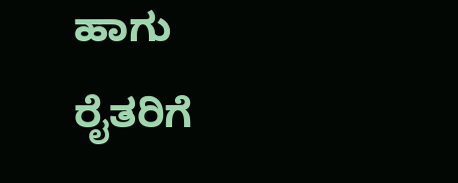ಹಾಗು ರೈತರಿಗೆ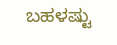ಬಹಳಷ್ಟು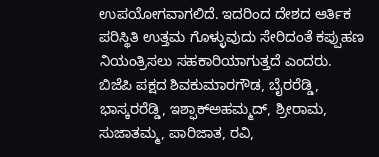ಉಪಯೋಗವಾಗಲಿದೆ. ಇದರಿಂದ ದೇಶದ ಆರ್ತಿಕ ಪರಿಸ್ಥಿತಿ ಉತ್ತಮ ಗೊಳ್ಳುವುದು ಸೇರಿದಂತೆ ಕಪ್ಪುಹಣ ನಿಯಂತ್ರಿಸಲು ಸಹಕಾರಿಯಾಗುತ್ತದೆ ಎಂದರು.
ಬಿಜೆಪಿ ಪಕ್ಷದ ಶಿವಕುಮಾರಗೌಡ, ಬೈರರೆಡ್ಡಿ, ಭಾಸ್ಕರರೆಡ್ಡಿ, ಇಶ್ಫಾಕ್‌ಅಹಮ್ಮದ್, ಶ್ರೀರಾಮ, ಸುಜಾತಮ್ಮ, ಪಾರಿಜಾತ, ರವಿ,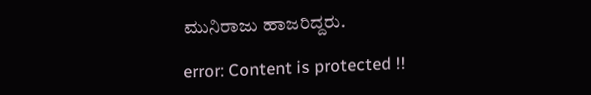ಮುನಿರಾಜು ಹಾಜರಿದ್ದರು.

error: Content is protected !!